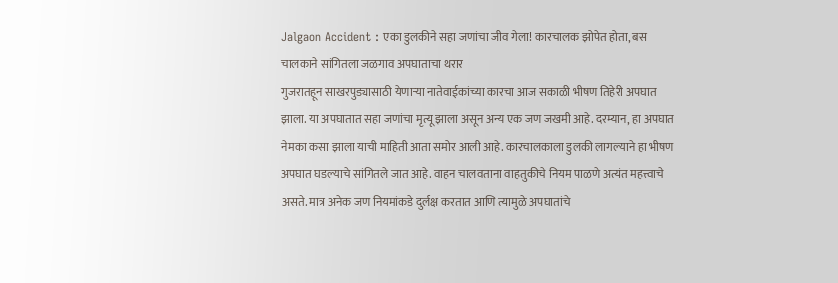Jalgaon Accident : एका डुलकीने सहा जणांचा जीव गेला! कारचालक झोपेत होता, बस चालकाने सांगितला जळगाव अपघाताचा थरार
गुजरातहून साखरपुड्यासाठी येणाऱ्या नातेवाईकांच्या कारचा आज सकाळी भीषण तिहेरी अपघात झाला. या अपघातात सहा जणांचा मृत्यू झाला असून अन्य एक जण जखमी आहे. दरम्यान, हा अपघात नेमका कसा झाला याची माहिती आता समोर आली आहे. कारचालकाला डुलकी लागल्याने हा भीषण अपघात घडल्याचे सांगितले जात आहे. वाहन चालवताना वाहतुकीचे नियम पाळणे अत्यंत महत्त्वाचे असते. मात्र अनेक जण नियमांकडे दुर्लक्ष करतात आणि त्यामुळे अपघातांचे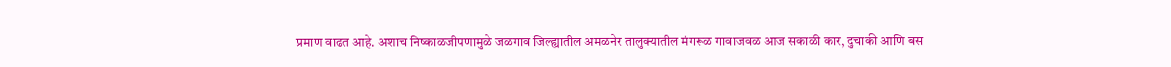प्रमाण वाढत आहे. अशाच निष्काळजीपणामुळे जळगाव जिल्ह्यातील अमळनेर तालुक्यातील मंगरूळ गावाजवळ आज सकाळी कार, दुचाकी आणि बस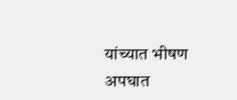यांच्यात भीषण अपघात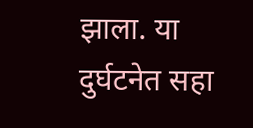झाला. या दुर्घटनेत सहा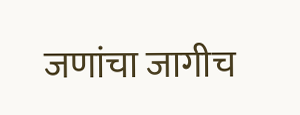जणांचा जागीच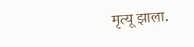मृत्यू झाला.